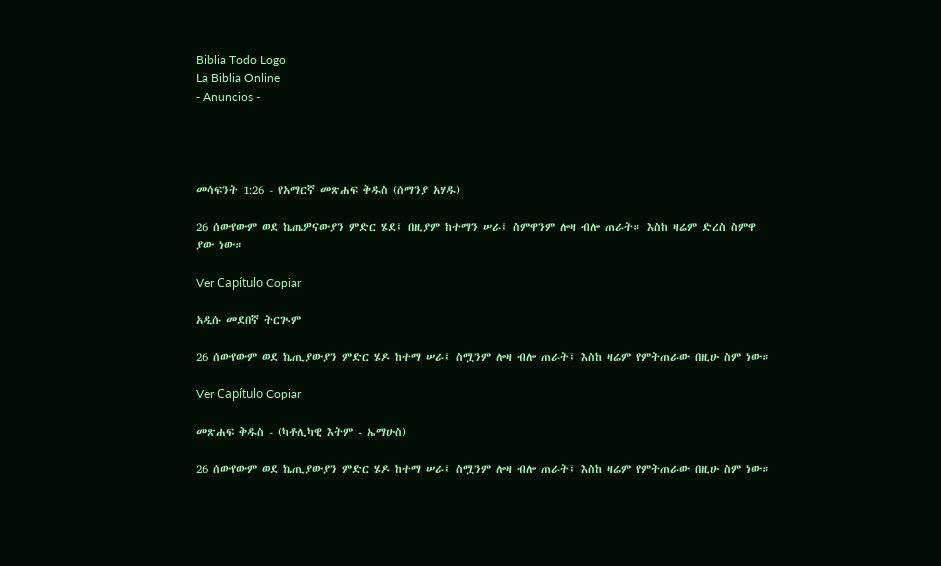Biblia Todo Logo
La Biblia Online
- Anuncios -




መሳፍንት 1:26 - የአማርኛ መጽሐፍ ቅዱስ (ሰማንያ አሃዱ)

26 ሰውየውም ወደ ኬጤዎናውያን ምድር ሄደ፤ በዚያም ከተማን ሠራ፤ ስምዋንም ሎዛ ብሎ ጠራት። እስከ ዛሬም ድረስ ስምዋ ያው ነው።

Ver Capítulo Copiar

አዲሱ መደበኛ ትርጒም

26 ሰውየውም ወደ ኬጢያውያን ምድር ሄዶ ከተማ ሠራ፤ ስሟንም ሎዛ ብሎ ጠራት፤ እስከ ዛሬም የምትጠራው በዚሁ ስም ነው።

Ver Capítulo Copiar

መጽሐፍ ቅዱስ - (ካቶሊካዊ እትም - ኤማሁስ)

26 ሰውየውም ወደ ኬጢያውያን ምድር ሄዶ ከተማ ሠራ፤ ስሟንም ሎዛ ብሎ ጠራት፤ እስከ ዛሬም የምትጠራው በዚሁ ስም ነው።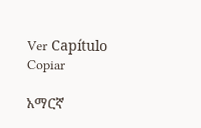Ver Capítulo Copiar

አማርኛ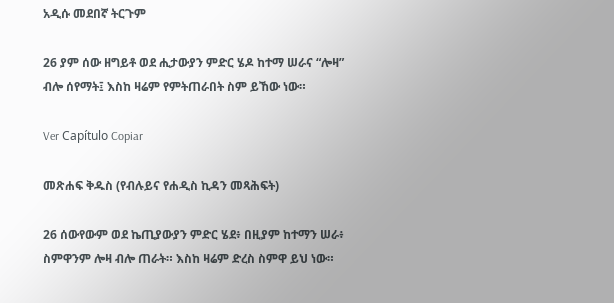አዲሱ መደበኛ ትርጉም

26 ያም ሰው ዘግይቶ ወደ ሒታውያን ምድር ሄዶ ከተማ ሠራና “ሎዛ” ብሎ ሰየማት፤ እስከ ዛሬም የምትጠራበት ስም ይኸው ነው።

Ver Capítulo Copiar

መጽሐፍ ቅዱስ (የብሉይና የሐዲስ ኪዳን መጻሕፍት)

26 ሰውየውም ወደ ኬጢያውያን ምድር ሄደ፥ በዚያም ከተማን ሠራ፥ ስምዋንም ሎዛ ብሎ ጠራት። እስከ ዛሬም ድረስ ስምዋ ይህ ነው።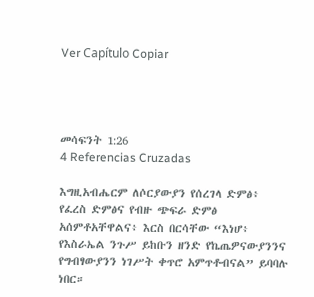Ver Capítulo Copiar




መሳፍንት 1:26
4 Referencias Cruzadas

እግዚአብሔርም ለሶርያውያን የሰረገላ ድምፅ፥ የፈረስ ድምፅና የብዙ ጭፍራ ድምፅ አሰምቶአቸዋልና፥ እርስ በርሳቸው “እነሆ፥ የእስራኤል ንጉሥ ይከቡን ዘንድ የኬጤዎናውያንንና የግብፃውያንን ነገሥት ቀጥሮ አምጥቶብናል” ይባባሉ ነበር።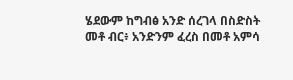ሄደውም ከግብፅ አንድ ሰረገላ በስድስት መቶ ብር፥ አንድንም ፈረስ በመቶ አምሳ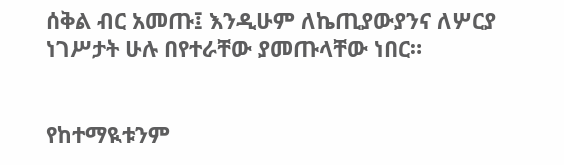ሰቅል ብር አመጡ፤ እንዲሁም ለኬጢያውያንና ለሦርያ ነገሥታት ሁሉ በየተራቸው ያመጡላቸው ነበር።


የከተማዪቱንም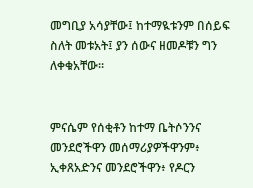መግቢያ አሳያቸው፤ ከተማዪቱንም በሰይፍ ስለት መቱአት፤ ያን ሰውና ዘመዶቹን ግን ለቀቁአቸው።


ምናሴም የሰቂቶን ከተማ ቤትሶንንና መንደሮችዋን መሰማሪያዎችዋንም፥ ኢቀጸአድንና መንደሮችዋን፥ የዶርን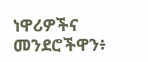ነዋሪዎችና መንደሮችዋን፥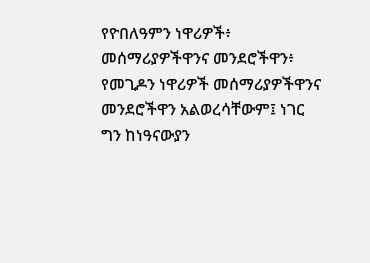የዮበለዓምን ነዋሪዎች፥ መሰማሪያዎችዋንና መንደሮችዋን፥ የመጊዶን ነዋሪዎች መሰማሪያዎችዋንና መንደሮችዋን አልወረሳቸውም፤ ነገር ግን ከነዓናውያን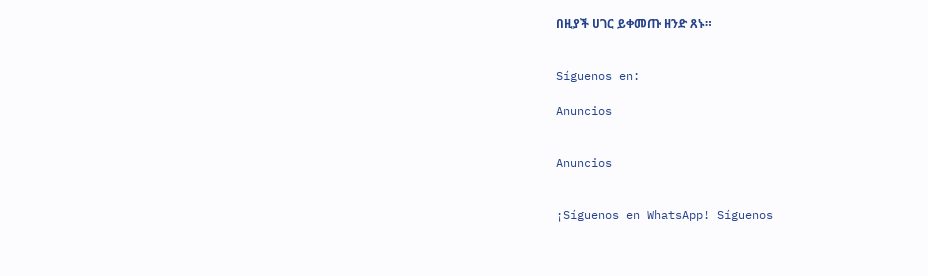በዚያች ሀገር ይቀመጡ ዘንድ ጸኑ።


Síguenos en:

Anuncios


Anuncios


¡Síguenos en WhatsApp! Síguenos